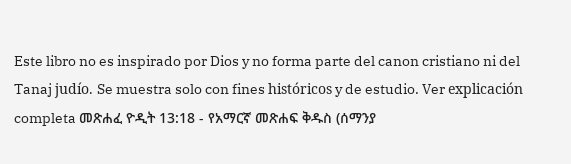Este libro no es inspirado por Dios y no forma parte del canon cristiano ni del Tanaj judío. Se muestra solo con fines históricos y de estudio. Ver explicación completa መጽሐፈ ዮዲት 13:18 - የአማርኛ መጽሐፍ ቅዱስ (ሰማንያ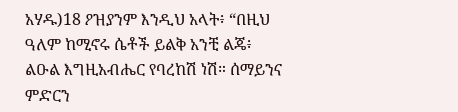አሃዱ)18 ዖዝያንም እንዲህ አላት፥ “በዚህ ዓለም ከሚኖሩ ሴቶች ይልቅ አንቺ ልጄ፥ ልዑል እግዚአብሔር የባረከሽ ነሽ። ሰማይንና ምድርን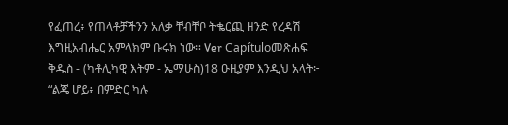የፈጠረ፥ የጠላቶቻችንን አለቃ ቸብቸቦ ትቈርጪ ዘንድ የረዳሽ እግዚአብሔር አምላክም ቡሩክ ነው። Ver Capítuloመጽሐፍ ቅዱስ - (ካቶሊካዊ እትም - ኤማሁስ)18 ዑዚያም እንዲህ አላት፦ “ልጄ ሆይ፥ በምድር ካሉ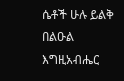ሴቶች ሁሉ ይልቅ በልዑል እግዚአብሔር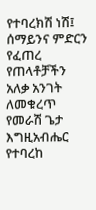የተባረክሽ ነሽ፤ ሰማይንና ምድርን የፈጠረ የጠላቶቻችን አለቃ አንገት ለመቁረጥ የመራሽ ጌታ እግዚአብሔር የተባረከ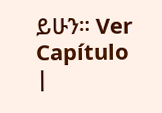ይሁን። Ver Capítulo |